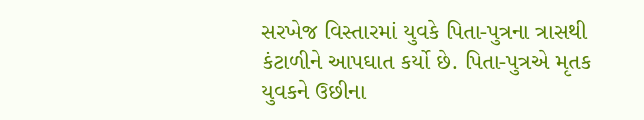સરખેજ વિસ્તારમાં યુવકે પિતા-પુત્રના ત્રાસથી કંટાળીને આપઘાત કર્યો છે. પિતા-પુત્રએ મૃતક યુવકને ઉછીના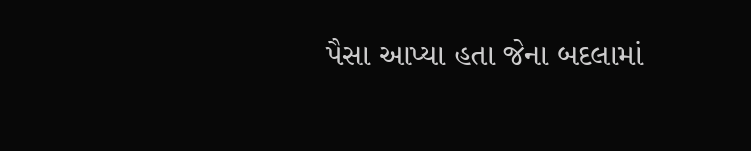પૈસા આપ્યા હતા જેના બદલામાં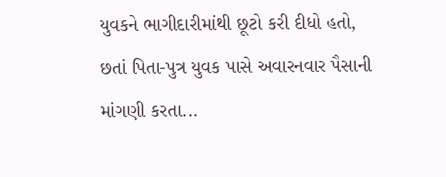યુવકને ભાગીદારીમાંથી છૂટો કરી દીધો હતો, છતાં પિતા-પુત્ર યુવક પાસે અવારનવાર પૈસાની માંગણી કરતા...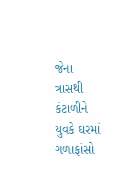જેના ત્રાસથી કંટાળીને યુવકે ઘરમાં ગળાફાંસો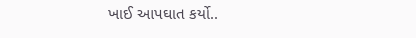ખાઈ આપઘાત કર્યો..